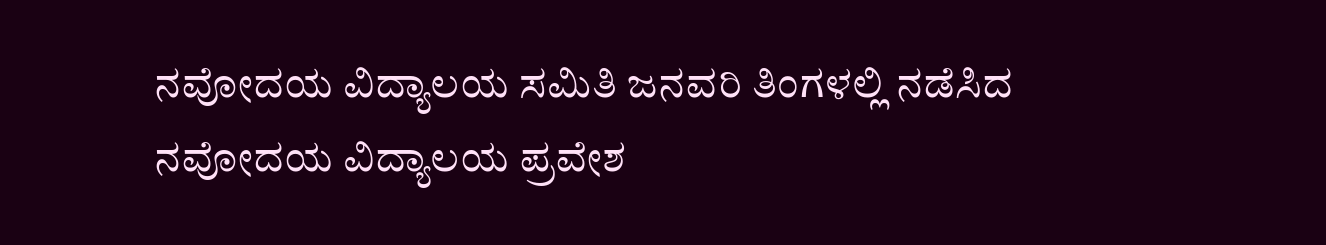ನವೋದಯ ವಿದ್ಯಾಲಯ ಸಮಿತಿ ಜನವರಿ ತಿಂಗಳಲ್ಲಿ ನಡೆಸಿದ ನವೋದಯ ವಿದ್ಯಾಲಯ ಪ್ರವೇಶ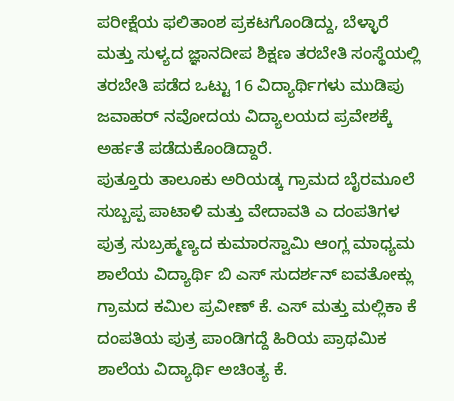ಪರೀಕ್ಷೆಯ ಫಲಿತಾಂಶ ಪ್ರಕಟಗೊಂಡಿದ್ದು, ಬೆಳ್ಳಾರೆ ಮತ್ತು ಸುಳ್ಯದ ಜ್ಞಾನದೀಪ ಶಿಕ್ಷಣ ತರಬೇತಿ ಸಂಸ್ಥೆಯಲ್ಲಿ ತರಬೇತಿ ಪಡೆದ ಒಟ್ಟು 16 ವಿದ್ಯಾರ್ಥಿಗಳು ಮುಡಿಪು ಜವಾಹರ್ ನವೋದಯ ವಿದ್ಯಾಲಯದ ಪ್ರವೇಶಕ್ಕೆ ಅರ್ಹತೆ ಪಡೆದುಕೊಂಡಿದ್ದಾರೆ.
ಪುತ್ತೂರು ತಾಲೂಕು ಅರಿಯಡ್ಕ ಗ್ರಾಮದ ಬೈರಮೂಲೆ ಸುಬ್ಬಪ್ಪ ಪಾಟಾಳಿ ಮತ್ತು ವೇದಾವತಿ ಎ ದಂಪತಿಗಳ ಪುತ್ರ ಸುಬ್ರಹ್ಮಣ್ಯದ ಕುಮಾರಸ್ವಾಮಿ ಆಂಗ್ಲ ಮಾಧ್ಯಮ ಶಾಲೆಯ ವಿದ್ಯಾರ್ಥಿ ಬಿ ಎಸ್ ಸುದರ್ಶನ್ ಐವತೋಕ್ಲು ಗ್ರಾಮದ ಕಮಿಲ ಪ್ರವೀಣ್ ಕೆ. ಎಸ್ ಮತ್ತು ಮಲ್ಲಿಕಾ ಕೆ ದಂಪತಿಯ ಪುತ್ರ ಪಾಂಡಿಗದ್ದೆ ಹಿರಿಯ ಪ್ರಾಥಮಿಕ ಶಾಲೆಯ ವಿದ್ಯಾರ್ಥಿ ಅಚಿಂತ್ಯ ಕೆ.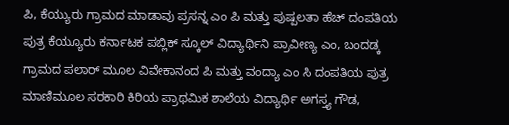ಪಿ, ಕೆಯ್ಯುರು ಗ್ರಾಮದ ಮಾಡಾವು ಪ್ರಸನ್ನ ಎಂ ಪಿ ಮತ್ತು ಪುಷ್ಪಲತಾ ಹೆಚ್ ದಂಪತಿಯ ಪುತ್ರ ಕೆಯ್ಯೂರು ಕರ್ನಾಟಕ ಪಬ್ಲಿಕ್ ಸ್ಕೂಲ್ ವಿದ್ಯಾರ್ಥಿನಿ ಪ್ರಾವೀಣ್ಯ ಎಂ, ಬಂದಡ್ಕ ಗ್ರಾಮದ ಪಲಾರ್ ಮೂಲ ವಿವೇಕಾನಂದ ಪಿ ಮತ್ತು ವಂದ್ಯಾ ಎಂ ಸಿ ದಂಪತಿಯ ಪುತ್ರ ಮಾಣಿಮೂಲ ಸರಕಾರಿ ಕಿರಿಯ ಪ್ರಾಥಮಿಕ ಶಾಲೆಯ ವಿದ್ಯಾರ್ಥಿ ಅಗಸ್ತ್ಯ ಗೌಡ,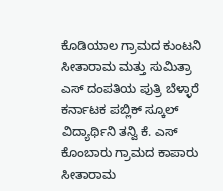ಕೊಡಿಯಾಲ ಗ್ರಾಮದ ಕುಂಟನಿ ಸೀತಾರಾಮ ಮತ್ತು ಸುಮಿತ್ರಾ ಎಸ್ ದಂಪತಿಯ ಪುತ್ರಿ ಬೆಳ್ಳಾರೆ ಕರ್ನಾಟಕ ಪಬ್ಲಿಕ್ ಸ್ಕೂಲ್ ವಿದ್ಯಾರ್ಥಿನಿ ತನ್ವಿ ಕೆ. ಎಸ್ ಕೊಂಬಾರು ಗ್ರಾಮದ ಕಾಪಾರು ಸೀತಾರಾಮ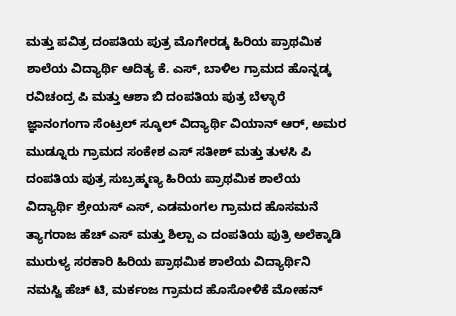ಮತ್ತು ಪವಿತ್ರ ದಂಪತಿಯ ಪುತ್ರ ಮೊಗೇರಡ್ಕ ಹಿರಿಯ ಪ್ರಾಥಮಿಕ ಶಾಲೆಯ ವಿದ್ಯಾರ್ಥಿ ಆದಿತ್ಯ ಕೆ. ಎಸ್, ಬಾಳಿಲ ಗ್ರಾಮದ ಹೊನ್ನಡ್ಕ ರವಿಚಂದ್ರ ಪಿ ಮತ್ತು ಆಶಾ ಬಿ ದಂಪತಿಯ ಪುತ್ರ ಬೆಳ್ಳಾರೆ ಜ್ಞಾನಂಗಂಗಾ ಸೆಂಟ್ರಲ್ ಸ್ಕೂಲ್ ವಿದ್ಯಾರ್ಥಿ ವಿಯಾನ್ ಆರ್, ಅಮರ ಮುಡ್ನೂರು ಗ್ರಾಮದ ಸಂಕೇಶ ಎಸ್ ಸತೀಶ್ ಮತ್ತು ತುಳಸಿ ಪಿ ದಂಪತಿಯ ಪುತ್ರ ಸುಬ್ರಹ್ಮಣ್ಯ ಹಿರಿಯ ಪ್ರಾಥಮಿಕ ಶಾಲೆಯ ವಿದ್ಯಾರ್ಥಿ ಶ್ರೇಯಸ್ ಎಸ್, ಎಡಮಂಗಲ ಗ್ರಾಮದ ಹೊಸಮನೆ ತ್ಯಾಗರಾಜ ಹೆಚ್ ಎಸ್ ಮತ್ತು ಶಿಲ್ಪಾ ಎ ದಂಪತಿಯ ಪುತ್ರಿ ಅಲೆಕ್ಕಾಡಿ ಮುರುಳ್ಯ ಸರಕಾರಿ ಹಿರಿಯ ಪ್ರಾಥಮಿಕ ಶಾಲೆಯ ವಿದ್ಯಾರ್ಥಿನಿ ನಮಸ್ವಿ ಹೆಚ್ ಟಿ, ಮರ್ಕಂಜ ಗ್ರಾಮದ ಹೊಸೋಳಿಕೆ ಮೋಹನ್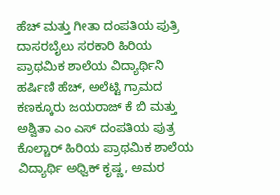ಹೆಚ್ ಮತ್ತು ಗೀತಾ ದಂಪತಿಯ ಪುತ್ರಿ ದಾಸರಬೈಲು ಸರಕಾರಿ ಹಿರಿಯ ಪ್ರಾಥಮಿಕ ಶಾಲೆಯ ವಿದ್ಯಾರ್ಥಿನಿ ಹರ್ಷಿಣಿ ಹೆಚ್, ಅಲೆಟ್ಟಿ ಗ್ರಾಮದ ಕಣಕ್ಕೂರು ಜಯರಾಜ್ ಕೆ ಬಿ ಮತ್ತು ಅಶ್ವಿತಾ ಎಂ ಎಸ್ ದಂಪತಿಯ ಪುತ್ರ ಕೊಲ್ಚಾರ್ ಹಿರಿಯ ಪ್ರಾಥಮಿಕ ಶಾಲೆಯ ವಿದ್ಯಾರ್ಥಿ ಅಧ್ವಿಕ್ ಕೃಷ್ಣ, ಅಮರ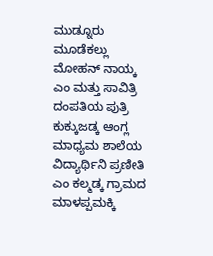ಮುಡ್ನೂರು ಮೂಡೆಕಲ್ಲು ಮೋಹನ್ ನಾಯ್ಕ ಎಂ ಮತ್ತು ಸಾವಿತ್ರಿ ದಂಪತಿಯ ಪುತ್ರಿ ಕುಕ್ಕುಜಡ್ಕ ಆಂಗ್ಲ ಮಾಧ್ಯಮ ಶಾಲೆಯ ವಿದ್ಯಾರ್ಥಿನಿ ಪ್ರಣೀತಿ ಎಂ ಕಲ್ಮಡ್ಕ ಗ್ರಾಮದ ಮಾಳಪ್ಪಮಕ್ಕಿ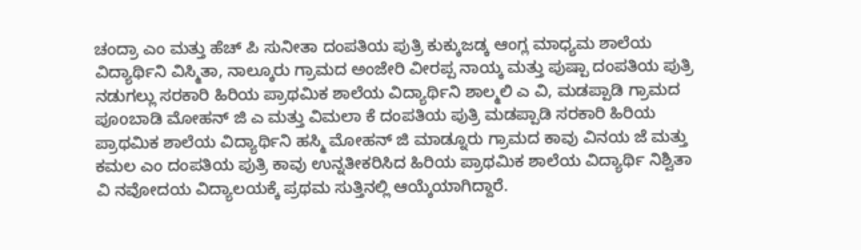ಚಂದ್ರಾ ಎಂ ಮತ್ತು ಹೆಚ್ ಪಿ ಸುನೀತಾ ದಂಪತಿಯ ಪುತ್ರಿ ಕುಕ್ಕುಜಡ್ಕ ಆಂಗ್ಲ ಮಾಧ್ಯಮ ಶಾಲೆಯ ವಿದ್ಯಾರ್ಥಿನಿ ವಿಸ್ಮಿತಾ, ನಾಲ್ಕೂರು ಗ್ರಾಮದ ಅಂಜೇರಿ ವೀರಪ್ಪ ನಾಯ್ಕ ಮತ್ತು ಪುಷ್ಪಾ ದಂಪತಿಯ ಪುತ್ರಿ ನಡುಗಲ್ಲು ಸರಕಾರಿ ಹಿರಿಯ ಪ್ರಾಥಮಿಕ ಶಾಲೆಯ ವಿದ್ಯಾರ್ಥಿನಿ ಶಾಲ್ಮಲಿ ಎ ವಿ, ಮಡಪ್ಪಾಡಿ ಗ್ರಾಮದ ಪೂoಬಾಡಿ ಮೋಹನ್ ಜಿ ಎ ಮತ್ತು ವಿಮಲಾ ಕೆ ದಂಪತಿಯ ಪುತ್ರಿ ಮಡಪ್ಪಾಡಿ ಸರಕಾರಿ ಹಿರಿಯ ಪ್ರಾಥಮಿಕ ಶಾಲೆಯ ವಿದ್ಯಾರ್ಥಿನಿ ಹಸ್ಮಿ ಮೋಹನ್ ಜಿ ಮಾಡ್ನೂರು ಗ್ರಾಮದ ಕಾವು ವಿನಯ ಜೆ ಮತ್ತು ಕಮಲ ಎಂ ದಂಪತಿಯ ಪುತ್ರಿ ಕಾವು ಉನ್ನತೀಕರಿಸಿದ ಹಿರಿಯ ಪ್ರಾಥಮಿಕ ಶಾಲೆಯ ವಿದ್ಯಾರ್ಥಿ ನಿಶ್ವಿತಾ ವಿ ನವೋದಯ ವಿದ್ಯಾಲಯಕ್ಕೆ ಪ್ರಥಮ ಸುತ್ತಿನಲ್ಲಿ ಆಯ್ಕೆಯಾಗಿದ್ದಾರೆ.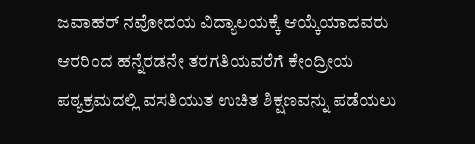ಜವಾಹರ್ ನವೋದಯ ವಿದ್ಯಾಲಯಕ್ಕೆ ಆಯ್ಕೆಯಾದವರು ಆರರಿಂದ ಹನ್ನೆರಡನೇ ತರಗತಿಯವರೆಗೆ ಕೇಂದ್ರೀಯ ಪಠ್ಯಕ್ರಮದಲ್ಲಿ ವಸತಿಯುತ ಉಚಿತ ಶಿಕ್ಷಣವನ್ನು ಪಡೆಯಲು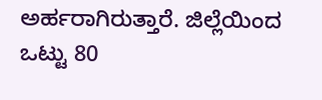ಅರ್ಹರಾಗಿರುತ್ತಾರೆ. ಜಿಲ್ಲೆಯಿಂದ ಒಟ್ಟು 80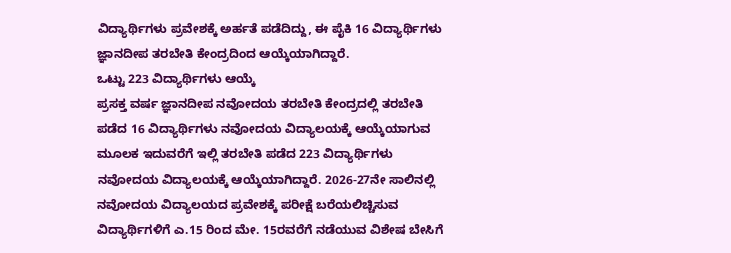ವಿದ್ಯಾರ್ಥಿಗಳು ಪ್ರವೇಶಕ್ಕೆ ಅರ್ಹತೆ ಪಡೆದಿದ್ದು, ಈ ಪೈಕಿ 16 ವಿದ್ಯಾರ್ಥಿಗಳು ಜ್ಞಾನದೀಪ ತರಬೇತಿ ಕೇಂದ್ರದಿಂದ ಆಯ್ಕೆಯಾಗಿದ್ದಾರೆ.
ಒಟ್ಟು 223 ವಿದ್ಯಾರ್ಥಿಗಳು ಆಯ್ಕೆ
ಪ್ರಸಕ್ತ ವರ್ಷ ಜ್ಞಾನದೀಪ ನವೋದಯ ತರಬೇತಿ ಕೇಂದ್ರದಲ್ಲಿ ತರಬೇತಿ ಪಡೆದ 16 ವಿದ್ಯಾರ್ಥಿಗಳು ನವೋದಯ ವಿದ್ಯಾಲಯಕ್ಕೆ ಆಯ್ಕೆಯಾಗುವ ಮೂಲಕ ಇದುವರೆಗೆ ಇಲ್ಲಿ ತರಬೇತಿ ಪಡೆದ 223 ವಿದ್ಯಾರ್ಥಿಗಳು ನವೋದಯ ವಿದ್ಯಾಲಯಕ್ಕೆ ಆಯ್ಕೆಯಾಗಿದ್ದಾರೆ. 2026-27ನೇ ಸಾಲಿನಲ್ಲಿ ನವೋದಯ ವಿದ್ಯಾಲಯದ ಪ್ರವೇಶಕ್ಕೆ ಪರೀಕ್ಷೆ ಬರೆಯಲಿಚ್ಚಿಸುವ ವಿದ್ಯಾರ್ಥಿಗಳಿಗೆ ಎ.15 ರಿಂದ ಮೇ. 15ರವರೆಗೆ ನಡೆಯುವ ವಿಶೇಷ ಬೇಸಿಗೆ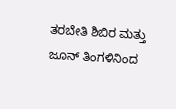ತರಬೇತಿ ಶಿಬಿರ ಮತ್ತು ಜೂನ್ ತಿಂಗಳಿನಿಂದ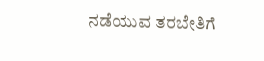ನಡೆಯುವ ತರಬೇತಿಗೆ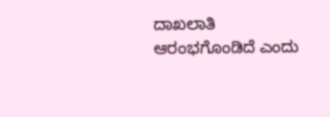ದಾಖಲಾತಿ ಆರಂಭಗೊಂಡಿದೆ ಎಂದು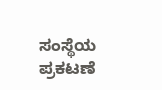ಸಂಸ್ಥೆಯ ಪ್ರಕಟಣೆ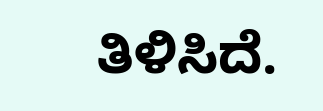ತಿಳಿಸಿದೆ.